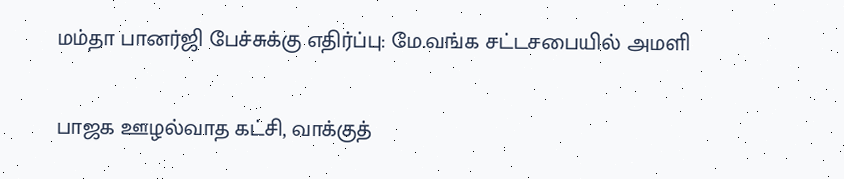மம்தா பானர்ஜி பேச்சுக்கு எதிர்ப்பு: மே.வங்க சட்டசபையில் அமளி

பாஜக ஊழல்வாத கட்சி, வாக்குத்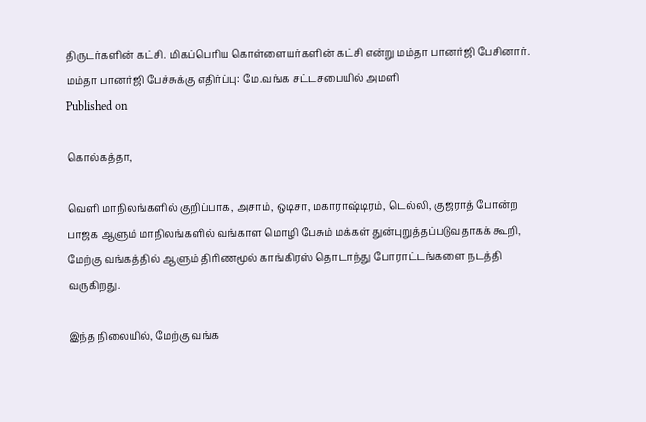திருடர்களின் கட்சி. மிகப்பெரிய கொள்ளையர்களின் கட்சி என்று மம்தா பானர்ஜி பேசினார்.
மம்தா பானர்ஜி பேச்சுக்கு எதிர்ப்பு: மே.வங்க சட்டசபையில் அமளி
Published on

கொல்கத்தா,

வெளி மாநிலங்களில் குறிப்பாக, அசாம், ஒடிசா, மகாராஷ்டிரம், டெல்லி, குஜராத் போன்ற பாஜக ஆளும் மாநிலங்களில் வங்காள மொழி பேசும் மக்கள் துன்புறுத்தப்படுவதாகக் கூறி, மேற்கு வங்கத்தில் ஆளும் திரிணமூல் காங்கிரஸ் தொடாந்து போராட்டங்களை நடத்தி வருகிறது.

இந்த நிலையில், மேற்கு வங்க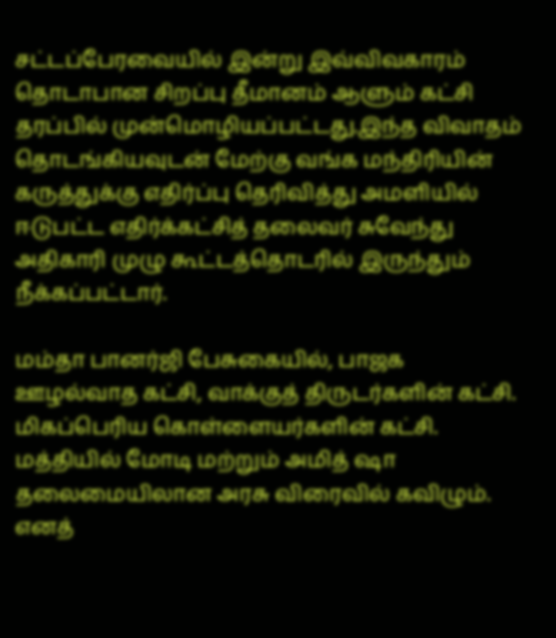சட்டப்பேரவையில் இன்று இவ்விவகாரம் தொடாபான சிறப்பு தீமானம் ஆளும் கட்சி தரப்பில் முன்மொழியப்பட்டது.இந்த விவாதம் தொடங்கியவுடன் மேற்கு வங்க மந்திரியின் கருத்துக்கு எதிர்ப்பு தெரிவித்து அமளியில் ஈடுபட்ட எதிர்க்கட்சித் தலைவர் சுவேந்து அதிகாரி முழு கூட்டத்தொடரில் இருந்தும் நீக்கப்பட்டார்.

மம்தா பானர்ஜி பேசுகையில், பாஜக ஊழல்வாத கட்சி, வாக்குத் திருடர்களின் கட்சி. மிகப்பெரிய கொள்ளையர்களின் கட்சி. மத்தியில் மோடி மற்றும் அமித் ஷா தலைமையிலான அரசு விரைவில் கவிழும். எனத்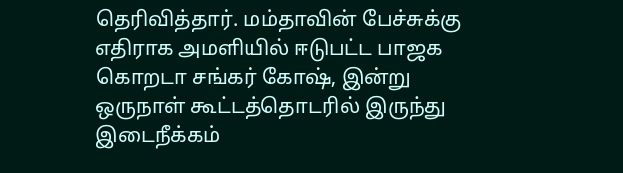தெரிவித்தார். மம்தாவின் பேச்சுக்கு எதிராக அமளியில் ஈடுபட்ட பாஜக கொறடா சங்கர் கோஷ், இன்று ஒருநாள் கூட்டத்தொடரில் இருந்து இடைநீக்கம்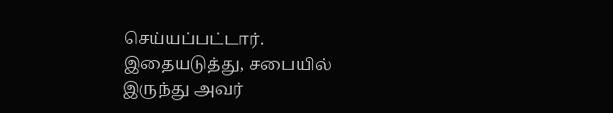செய்யப்பட்டார். இதையடுத்து, சபையில் இருந்து அவர்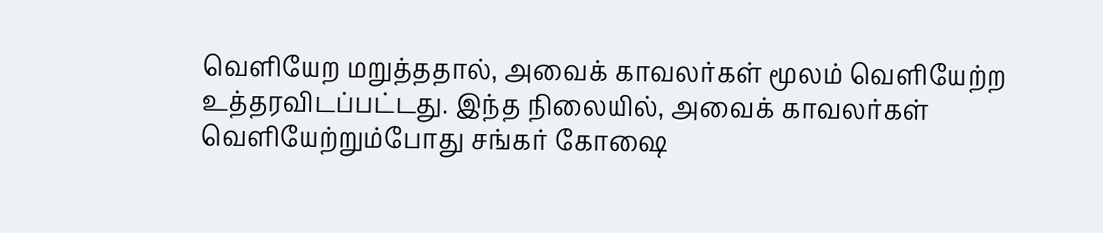வெளியேற மறுத்ததால், அவைக் காவலர்கள் மூலம் வெளியேற்ற உத்தரவிடப்பட்டது. இந்த நிலையில், அவைக் காவலர்கள் வெளியேற்றும்போது சங்கர் கோஷை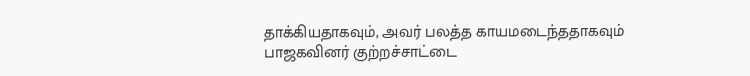தாக்கியதாகவும், அவர் பலத்த காயமடைந்ததாகவும் பாஜகவினர் குற்றச்சாட்டை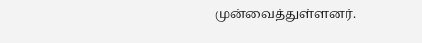முன்வைத்துள்ளனர்.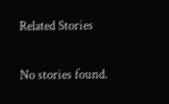Related Stories

No stories found.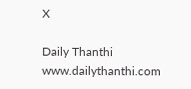X

Daily Thanthi
www.dailythanthi.com